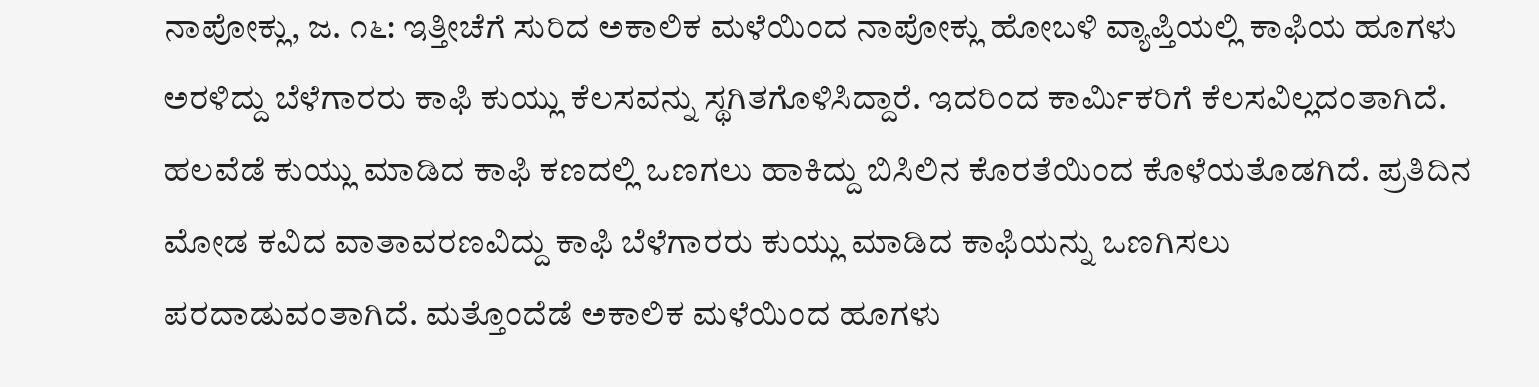ನಾಪೋಕ್ಲು, ಜ. ೧೬: ಇತ್ತೀಚೆಗೆ ಸುರಿದ ಅಕಾಲಿಕ ಮಳೆಯಿಂದ ನಾಪೋಕ್ಲು ಹೋಬಳಿ ವ್ಯಾಪ್ತಿಯಲ್ಲಿ ಕಾಫಿಯ ಹೂಗಳು ಅರಳಿದ್ದು ಬೆಳೆಗಾರರು ಕಾಫಿ ಕುಯ್ಲು ಕೆಲಸವನ್ನು ಸ್ಥಗಿತಗೊಳಿಸಿದ್ದಾರೆ. ಇದರಿಂದ ಕಾರ್ಮಿಕರಿಗೆ ಕೆಲಸವಿಲ್ಲದಂತಾಗಿದೆ. ಹಲವೆಡೆ ಕುಯ್ಲು ಮಾಡಿದ ಕಾಫಿ ಕಣದಲ್ಲಿ ಒಣಗಲು ಹಾಕಿದ್ದು ಬಿಸಿಲಿನ ಕೊರತೆಯಿಂದ ಕೊಳೆಯತೊಡಗಿದೆ. ಪ್ರತಿದಿನ ಮೋಡ ಕವಿದ ವಾತಾವರಣವಿದ್ದು ಕಾಫಿ ಬೆಳೆಗಾರರು ಕುಯ್ಲು ಮಾಡಿದ ಕಾಫಿಯನ್ನು ಒಣಗಿಸಲು ಪರದಾಡುವಂತಾಗಿದೆ. ಮತ್ತೊಂದೆಡೆ ಅಕಾಲಿಕ ಮಳೆಯಿಂದ ಹೂಗಳು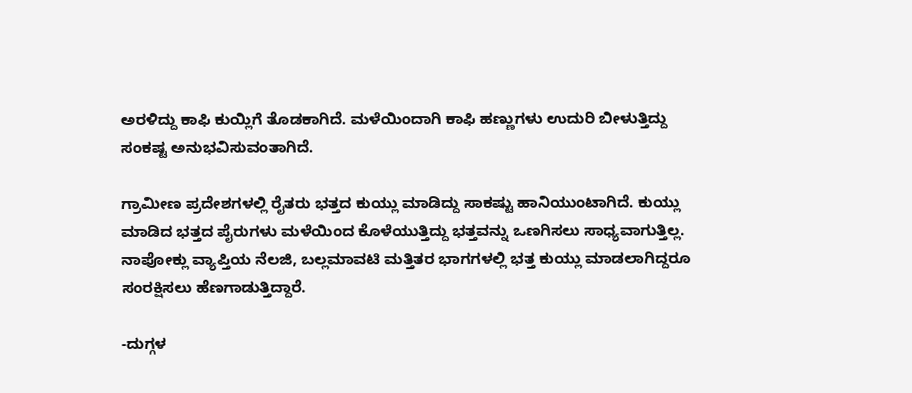ಅರಳಿದ್ದು ಕಾಫಿ ಕುಯ್ಲಿಗೆ ತೊಡಕಾಗಿದೆ. ಮಳೆಯಿಂದಾಗಿ ಕಾಫಿ ಹಣ್ಣುಗಳು ಉದುರಿ ಬೀಳುತ್ತಿದ್ದು ಸಂಕಷ್ಟ ಅನುಭವಿಸುವಂತಾಗಿದೆ.

ಗ್ರಾಮೀಣ ಪ್ರದೇಶಗಳಲ್ಲಿ ರೈತರು ಭತ್ತದ ಕುಯ್ಲು ಮಾಡಿದ್ದು ಸಾಕಷ್ಟು ಹಾನಿಯುಂಟಾಗಿದೆ. ಕುಯ್ಲು ಮಾಡಿದ ಭತ್ತದ ಪೈರುಗಳು ಮಳೆಯಿಂದ ಕೊಳೆಯುತ್ತಿದ್ದು ಭತ್ತವನ್ನು ಒಣಗಿಸಲು ಸಾಧ್ಯವಾಗುತ್ತಿಲ್ಲ. ನಾಪೋಕ್ಲು ವ್ಯಾಪ್ತಿಯ ನೆಲಜಿ, ಬಲ್ಲಮಾವಟಿ ಮತ್ತಿತರ ಭಾಗಗಳಲ್ಲಿ ಭತ್ತ ಕುಯ್ಲು ಮಾಡಲಾಗಿದ್ದರೂ ಸಂರಕ್ಷಿಸಲು ಹೆಣಗಾಡುತ್ತಿದ್ದಾರೆ.

-ದುಗ್ಗಳ